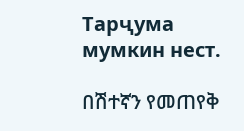Тарҷума мумкин нест.

በሽተኛን የመጠየቅ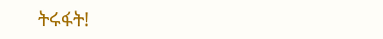ትሩፋት!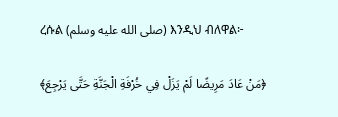ረሱል (صلى الله عليه وسلم) እንዲህ ብለዋል፦

﴿مَنْ عَادَ مَرِيضًا لَمْ يَزَلْ فِي خُرْفَةِ الْجَنَّةِ حَتَّى يَرْجِعَ﴾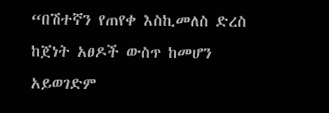“በሽተኛን የጠየቀ እስኪመለስ ድረስ ከጀነት አፀዶች ውስጥ ከመሆን አይወገድም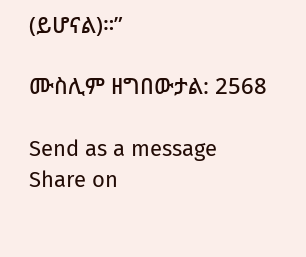(ይሆናል)።”

ሙስሊም ዘግበውታል: 2568

Send as a message
Share on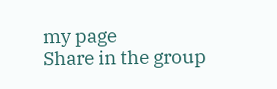my page
Share in the group